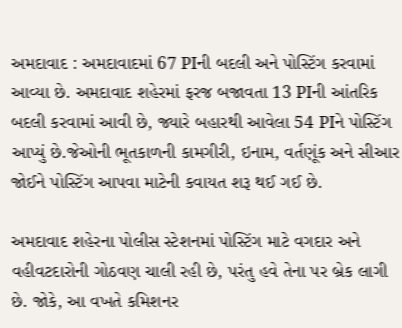અમદાવાદ : અમદાવાદમાં 67 PIની બદલી અને પોસ્ટિંગ કરવામાં આવ્યા છે. અમદાવાદ શહેરમાં ફરજ બજાવતા 13 PIની આંતરિક બદલી કરવામાં આવી છે, જ્યારે બહારથી આવેલા 54 PIને પોસ્ટિંગ આપ્યું છે.જેઓની ભૂતકાળની કામગીરી, ઇનામ, વર્તણૂંક અને સીઆર જોઈને પોસ્ટિંગ આપવા માટેની કવાયત શરૂ થઈ ગઈ છે.

અમદાવાદ શહેરના પોલીસ સ્ટેશનમાં પોસ્ટિંગ માટે વગદાર અને વહીવટદારોની ગોઠવણ ચાલી રહી છે, પરંતુ હવે તેના પર બ્રેક લાગી છે. જોકે, આ વખતે કમિશનર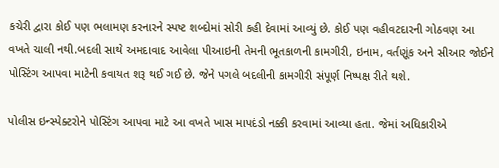કચેરી દ્વારા કોઈ પણ ભલામણ કરનારને સ્પષ્ટ શબ્દોમાં સોરી કહી દેવામાં આવ્યું છે. કોઈ પણ વહીવટદારની ગોઠવણ આ વખતે ચાલી નથી.બદલી સાથે અમદાવાદ આવેલા પીઆઇની તેમની ભૂતકાળની કામગીરી, ઇનામ, વર્તણૂંક અને સીઆર જોઈને પોસ્ટિંગ આપવા માટેની કવાયત શરૂ થઈ ગઈ છે. જેને પગલે બદલીની કામગીરી સંપૂર્ણ નિષ્પક્ષ રીતે થશે.

પોલીસ ઇન્સ્પેક્ટરોને પોસ્ટિંગ આપવા માટે આ વખતે ખાસ માપદંડો નક્કી કરવામાં આવ્યા હતા. જેમાં અધિકારીએ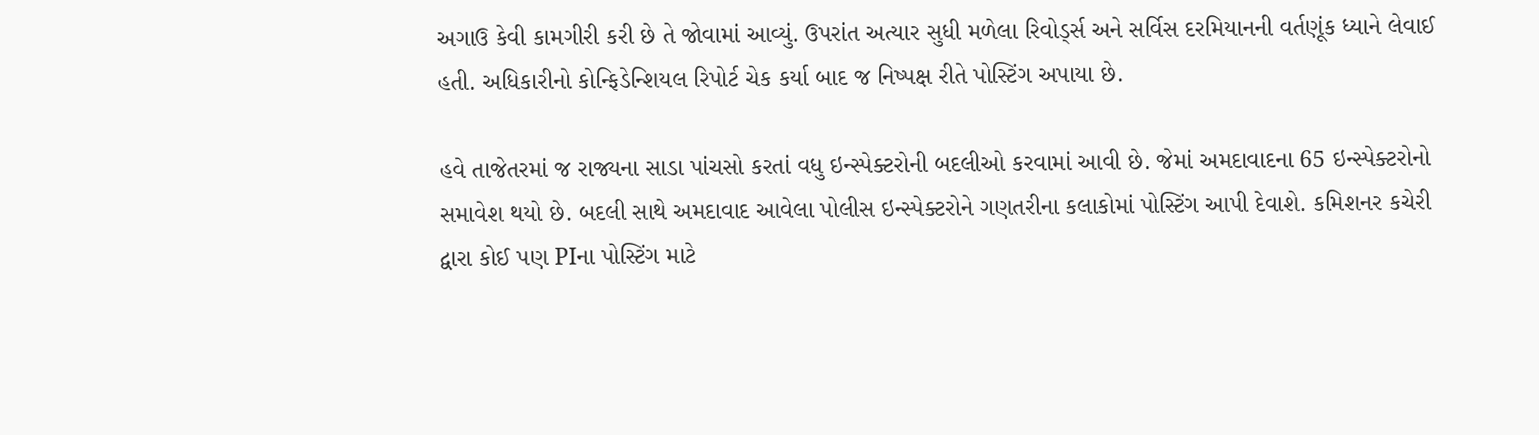અગાઉ કેવી કામગીરી કરી છે તે જોવામાં આવ્યું. ઉપરાંત અત્યાર સુધી મળેલા રિવોર્ડ્સ અને સર્વિસ દરમિયાનની વર્તણૂંક ધ્યાને લેવાઈ હતી. અધિકારીનો કોન્ફિડેન્શિયલ રિપોર્ટ ચેક કર્યા બાદ જ નિષ્પક્ષ રીતે પોસ્ટિંગ અપાયા છે.

હવે તાજેતરમાં જ રાજ્યના સાડા પાંચસો કરતાં વધુ ઇન્સ્પેક્ટરોની બદલીઓ કરવામાં આવી છે. જેમાં અમદાવાદના 65 ઇન્સ્પેક્ટરોનો સમાવેશ થયો છે. બદલી સાથે અમદાવાદ આવેલા પોલીસ ઇન્સ્પેક્ટરોને ગણતરીના કલાકોમાં પોસ્ટિંગ આપી દેવાશે. કમિશનર કચેરી દ્વારા કોઈ પણ PIના પોસ્ટિંગ માટે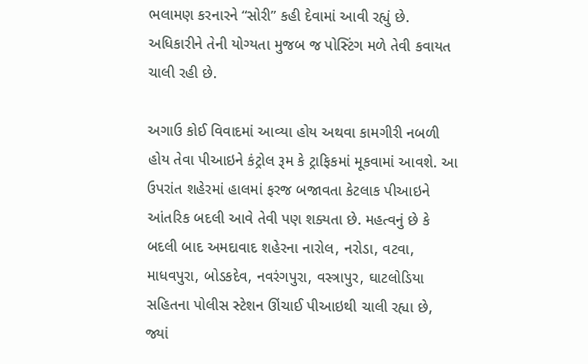ભલામણ કરનારને “સોરી” કહી દેવામાં આવી રહ્યું છે. અધિકારીને તેની યોગ્યતા મુજબ જ પોસ્ટિંગ મળે તેવી કવાયત ચાલી રહી છે.

અગાઉ કોઈ વિવાદમાં આવ્યા હોય અથવા કામગીરી નબળી હોય તેવા પીઆઇને કંટ્રોલ રૂમ કે ટ્રાફિકમાં મૂકવામાં આવશે. આ ઉપરાંત શહેરમાં હાલમાં ફરજ બજાવતા કેટલાક પીઆઇને આંતરિક બદલી આવે તેવી પણ શક્યતા છે. મહત્વનું છે કે બદલી બાદ અમદાવાદ શહેરના નારોલ, નરોડા, વટવા, માધવપુરા, બોડકદેવ, નવરંગપુરા, વસ્ત્રાપુર, ઘાટલોડિયા સહિતના પોલીસ સ્ટેશન ઊંચાઈ પીઆઇથી ચાલી રહ્યા છે, જ્યાં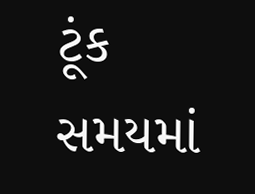ટૂંક સમયમાં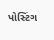પોસ્ટિંગ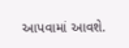આપવામાં આવશે.